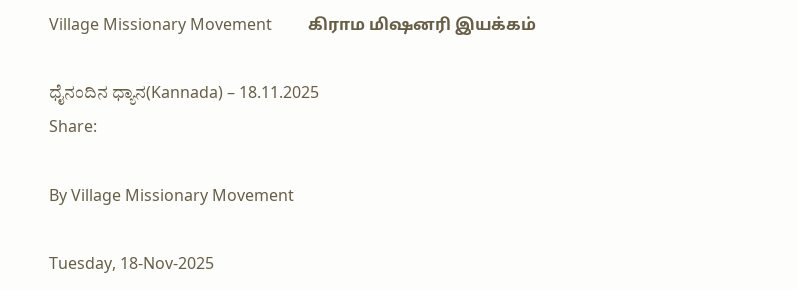Village Missionary Movement         கிராம மிஷனரி இயக்கம்

ಧೈನಂದಿನ ಧ್ಯಾನ(Kannada) – 18.11.2025
Share:

By Village Missionary Movement

Tuesday, 18-Nov-2025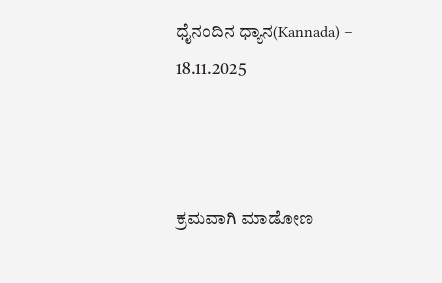ಧೈನಂದಿನ ಧ್ಯಾನ(Kannada) – 18.11.2025



ಕ್ರಮವಾಗಿ ಮಾಡೋಣ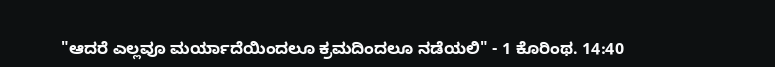"ಆದರೆ ಎಲ್ಲವೂ ಮರ್ಯಾದೆಯಿಂದಲೂ ಕ್ರಮದಿಂದಲೂ ನಡೆಯಲಿ" - 1 ಕೊರಿಂಥ. 14:40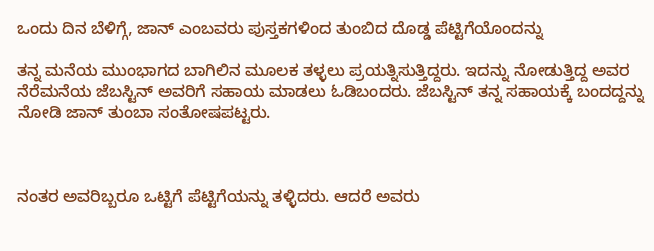ಒಂದು ದಿನ ಬೆಳಿಗ್ಗೆ, ಜಾನ್ ಎಂಬವರು ಪುಸ್ತಕಗಳಿಂದ ತುಂಬಿದ ದೊಡ್ಡ ಪೆಟ್ಟಿಗೆಯೊಂದನ್ನು

ತನ್ನ ಮನೆಯ ಮುಂಭಾಗದ ಬಾಗಿಲಿನ ಮೂಲಕ ತಳ್ಳಲು ಪ್ರಯತ್ನಿಸುತ್ತಿದ್ದರು. ಇದನ್ನು ನೋಡುತ್ತಿದ್ದ ಅವರ ನೆರೆಮನೆಯ ಜೆಬಸ್ಟಿನ್ ಅವರಿಗೆ ಸಹಾಯ ಮಾಡಲು ಓಡಿಬಂದರು. ಜೆಬಸ್ಟಿನ್ ತನ್ನ ಸಹಾಯಕ್ಕೆ ಬಂದದ್ದನ್ನು ನೋಡಿ ಜಾನ್ ತುಂಬಾ ಸಂತೋಷಪಟ್ಟರು.



ನಂತರ ಅವರಿಬ್ಬರೂ ಒಟ್ಟಿಗೆ ಪೆಟ್ಟಿಗೆಯನ್ನು ತಳ್ಳಿದರು. ಆದರೆ ಅವರು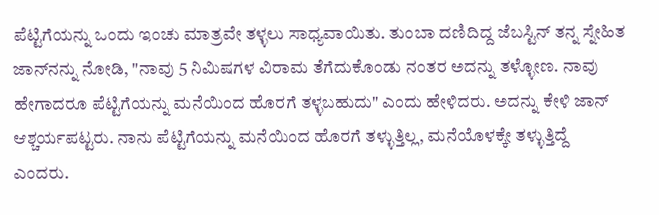ಪೆಟ್ಟಿಗೆಯನ್ನು ಒಂದು ಇಂಚು ಮಾತ್ರವೇ ತಳ್ಳಲು ಸಾಧ್ಯವಾಯಿತು. ತುಂಬಾ ದಣಿದಿದ್ದ ಜೆಬಸ್ಟಿನ್ ತನ್ನ ಸ್ನೇಹಿತ ಜಾನ್‌ನನ್ನು ನೋಡಿ, "ನಾವು 5 ನಿಮಿಷಗಳ ವಿರಾಮ ತೆಗೆದುಕೊಂಡು ನಂತರ ಅದನ್ನು ತಳ್ಳೋಣ. ನಾವು ಹೇಗಾದರೂ ಪೆಟ್ಟಿಗೆಯನ್ನು ಮನೆಯಿಂದ ಹೊರಗೆ ತಳ್ಳಬಹುದು" ಎಂದು ಹೇಳಿದರು. ಅದನ್ನು ಕೇಳಿ ಜಾನ್ ಆಶ್ಚರ್ಯಪಟ್ಟರು. ನಾನು ಪೆಟ್ಟಿಗೆಯನ್ನು ಮನೆಯಿಂದ ಹೊರಗೆ ತಳ್ಳುತ್ತಿಲ್ಲ, ಮನೆಯೊಳಕ್ಕೇ ತಳ್ಳುತ್ತಿದ್ದೆ ಎಂದರು.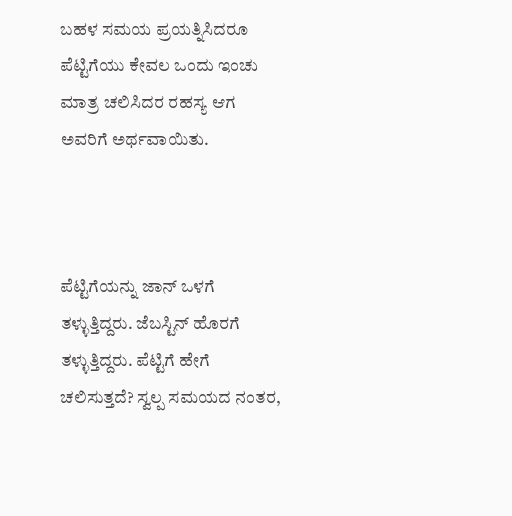ಬಹಳ ಸಮಯ ಪ್ರಯತ್ನಿಸಿದರೂ ಪೆಟ್ಟಿಗೆಯು ಕೇವಲ ಒಂದು ಇಂಚು ಮಾತ್ರ ಚಲಿಸಿದರ ರಹಸ್ಯ ಆಗ ಅವರಿಗೆ ಅರ್ಥವಾಯಿತು.



ಪೆಟ್ಟಿಗೆಯನ್ನು ಜಾನ್ ಒಳಗೆ ತಳ್ಳುತ್ತಿದ್ದರು. ಜೆಬಸ್ಟಿನ್ ಹೊರಗೆ ತಳ್ಳುತ್ತಿದ್ದರು. ಪೆಟ್ಟಿಗೆ ಹೇಗೆ ಚಲಿಸುತ್ತದೆ? ಸ್ವಲ್ಪ ಸಮಯದ ನಂತರ,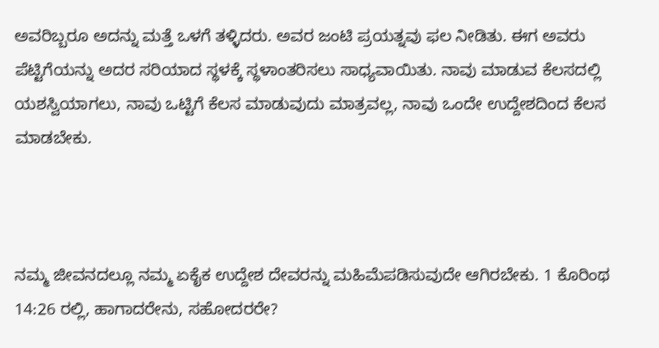ಅವರಿಬ್ಬರೂ ಅದನ್ನು ಮತ್ತೆ ಒಳಗೆ ತಳ್ಳಿದರು. ಅವರ ಜಂಟಿ ಪ್ರಯತ್ನವು ಫಲ ನೀಡಿತು. ಈಗ ಅವರು ಪೆಟ್ಟಿಗೆಯನ್ನು ಅದರ ಸರಿಯಾದ ಸ್ಥಳಕ್ಕೆ ಸ್ಥಳಾಂತರಿಸಲು ಸಾಧ್ಯವಾಯಿತು. ನಾವು ಮಾಡುವ ಕೆಲಸದಲ್ಲಿ ಯಶಸ್ವಿಯಾಗಲು, ನಾವು ಒಟ್ಟಿಗೆ ಕೆಲಸ ಮಾಡುವುದು ಮಾತ್ರವಲ್ಲ, ನಾವು ಒಂದೇ ಉದ್ದೇಶದಿಂದ ಕೆಲಸ ಮಾಡಬೇಕು.



ನಮ್ಮ ಜೀವನದಲ್ಲೂ ನಮ್ಮ ಏಕೈಕ ಉದ್ದೇಶ ದೇವರನ್ನು ಮಹಿಮೆಪಡಿಸುವುದೇ ಆಗಿರಬೇಕು. 1 ಕೊರಿಂಥ 14:26 ರಲ್ಲಿ, ಹಾಗಾದರೇನು, ಸಹೋದರರೇ?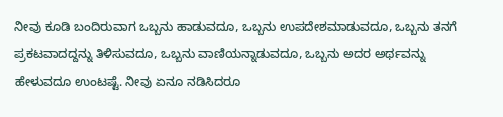ನೀವು ಕೂಡಿ ಬಂದಿರುವಾಗ ಒಬ್ಬನು ಹಾಡುವದೂ, ಒಬ್ಬನು ಉಪದೇಶಮಾಡುವದೂ, ಒಬ್ಬನು ತನಗೆ ಪ್ರಕಟವಾದದ್ದನ್ನು ತಿಳಿಸುವದೂ, ಒಬ್ಬನು ವಾಣಿಯನ್ನಾಡುವದೂ, ಒಬ್ಬನು ಅದರ ಅರ್ಥವನ್ನು ಹೇಳುವದೂ ಉಂಟಷ್ಟೆ. ನೀವು ಏನೂ ನಡಿಸಿದರೂ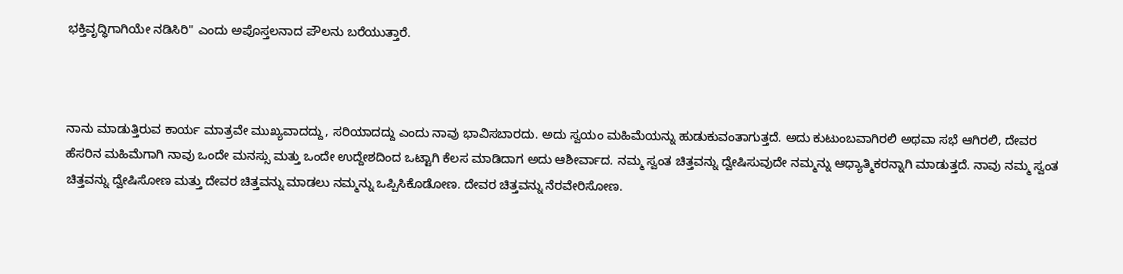ಭಕ್ತಿವೃದ್ಧಿಗಾಗಿಯೇ ನಡಿಸಿರಿ" ಎಂದು ಅಪೊಸ್ತಲನಾದ ಪೌಲನು ಬರೆಯುತ್ತಾರೆ.



ನಾನು ಮಾಡುತ್ತಿರುವ ಕಾರ್ಯ ಮಾತ್ರವೇ ಮುಖ್ಯವಾದದ್ದು, ಸರಿಯಾದದ್ದು ಎಂದು ನಾವು ಭಾವಿಸಬಾರದು. ಅದು ಸ್ವಯಂ ಮಹಿಮೆಯನ್ನು ಹುಡುಕುವಂತಾಗುತ್ತದೆ. ಅದು ಕುಟುಂಬವಾಗಿರಲಿ ಅಥವಾ ಸಭೆ ಆಗಿರಲಿ, ದೇವರ ಹೆಸರಿನ ಮಹಿಮೆಗಾಗಿ ನಾವು ಒಂದೇ ಮನಸ್ಸು ಮತ್ತು ಒಂದೇ ಉದ್ದೇಶದಿಂದ ಒಟ್ಟಾಗಿ ಕೆಲಸ ಮಾಡಿದಾಗ ಅದು ಆಶೀರ್ವಾದ. ನಮ್ಮ ಸ್ವಂತ ಚಿತ್ತವನ್ನು ದ್ವೇಷಿಸುವುದೇ ನಮ್ಮನ್ನು ಆಧ್ಯಾತ್ಮಿಕರನ್ನಾಗಿ ಮಾಡುತ್ತದೆ. ನಾವು ನಮ್ಮ ಸ್ವಂತ ಚಿತ್ತವನ್ನು ದ್ವೇಷಿಸೋಣ ಮತ್ತು ದೇವರ ಚಿತ್ತವನ್ನು ಮಾಡಲು ನಮ್ಮನ್ನು ಒಪ್ಪಿಸಿಕೊಡೋಣ. ದೇವರ ಚಿತ್ತವನ್ನು ನೆರವೇರಿಸೋಣ.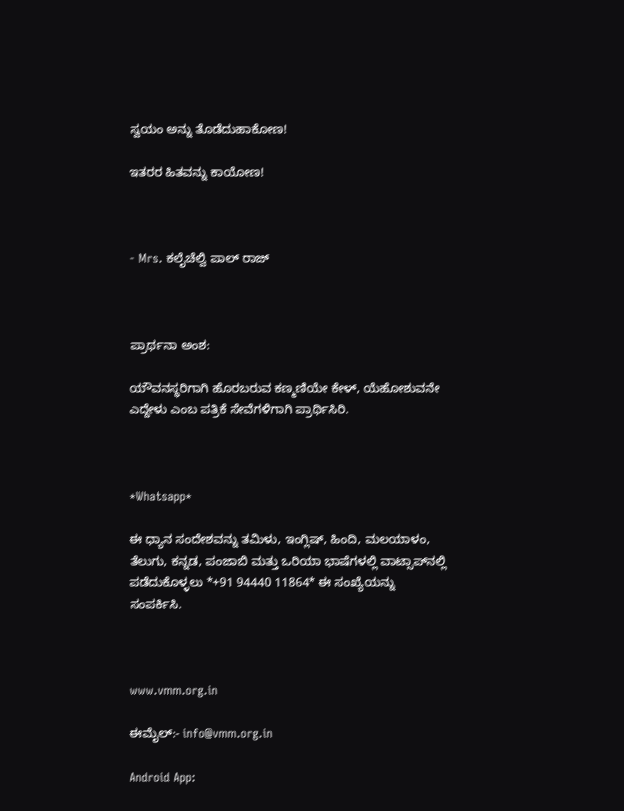ಸ್ವಯಂ ಅನ್ನು ತೊಡೆದುಹಾಕೋಣ!

ಇತರರ ಹಿತವನ್ನು ಕಾಯೋಣ!



- Mrs. ಕಲೈಚೆಲ್ವಿ ಪಾಲ್ ರಾಜ್



ಪ್ರಾರ್ಥನಾ ಅಂಶ:

ಯೌವನಸ್ಥರಿಗಾಗಿ ಹೊರಬರುವ ಕಣ್ಮಣಿಯೇ ಕೇಳ್, ಯೆಹೋಶುವನೇ ಎದ್ದೇಳು ಎಂಬ ಪತ್ರಿಕೆ ಸೇವೆಗಳಿಗಾಗಿ ಪ್ರಾರ್ಥಿಸಿರಿ.



*Whatsapp*

ಈ ಧ್ಯಾನ ಸಂದೇಶವನ್ನು ತಮಿಳು, ಇಂಗ್ಲಿಷ್, ಹಿಂದಿ, ಮಲಯಾಳಂ, ತೆಲುಗು, ಕನ್ನಡ, ಪಂಜಾಬಿ ಮತ್ತು ಒರಿಯಾ ಭಾಷೆಗಳಲ್ಲಿ ವಾಟ್ಸಾಪ್‌ನಲ್ಲಿ ಪಡೆದುಕೊಳ್ಳಲು *+91 94440 11864* ಈ ಸಂಖ್ಯೆಯನ್ನು ಸಂಪರ್ಕಿಸಿ.



www.vmm.org.in

ಈಮೈಲ್:- info@vmm.org.in

Android App: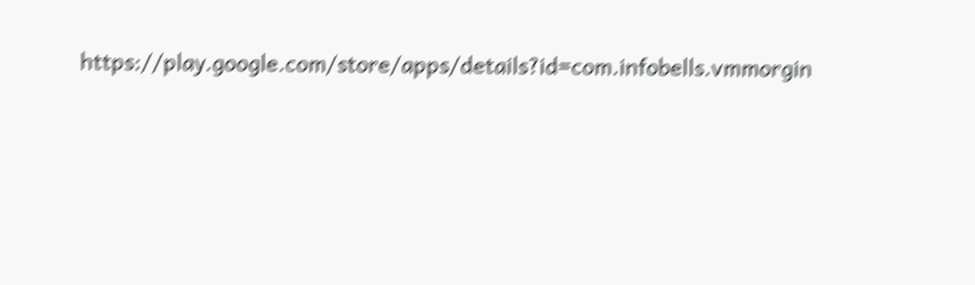https://play.google.com/store/apps/details?id=com.infobells.vmmorgin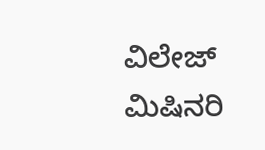ವಿಲೇಜ್ ಮಿಷಿನರಿ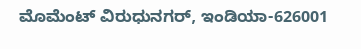ಮೊಮೆಂಟ್ ವಿರುಧುನಗರ್, ಇಂಡಿಯಾ-626001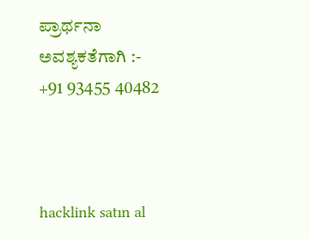ಪ್ರಾರ್ಥನಾ ಅವಶ್ಯಕತೆಗಾಗಿ :- +91 93455 40482



hacklink satın al